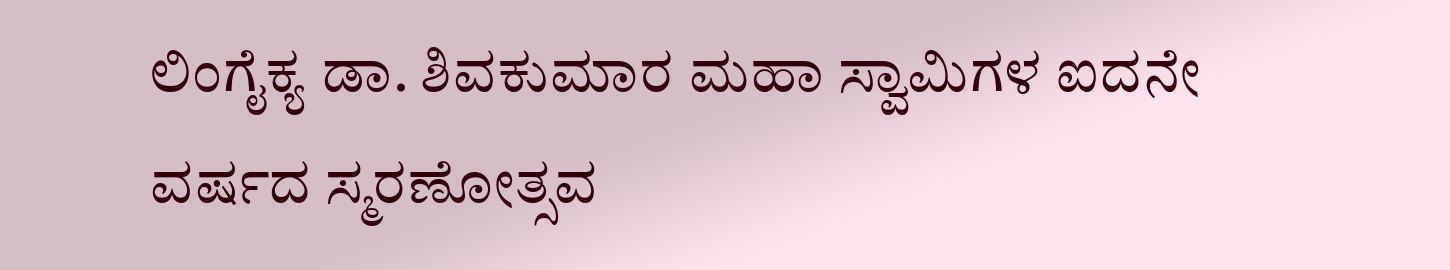ಲಿಂಗೈಕ್ಯ ಡಾ. ಶಿವಕುಮಾರ ಮಹಾ ಸ್ವಾಮಿಗಳ ಐದನೇ ವರ್ಷದ ಸ್ಮರಣೋತ್ಸವ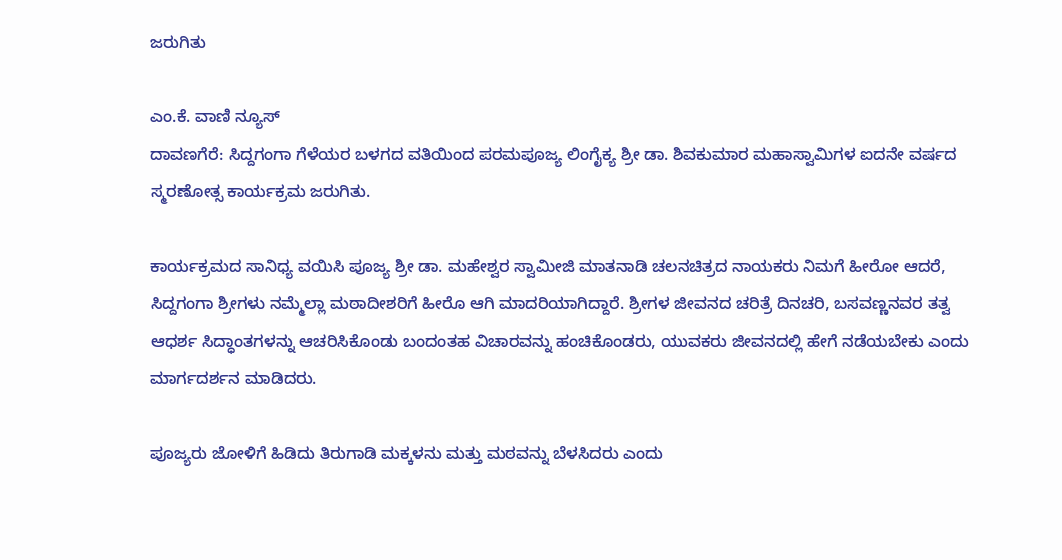ಜರುಗಿತು

ಎಂ.ಕೆ. ವಾಣಿ ನ್ಯೂಸ್
ದಾವಣಗೆರೆ: ಸಿದ್ದಗಂಗಾ ಗೆಳೆಯರ ಬಳಗದ ವತಿಯಿಂದ ಪರಮಪೂಜ್ಯ ಲಿಂಗೈಕ್ಯ ಶ್ರೀ ಡಾ. ಶಿವಕುಮಾರ ಮಹಾಸ್ವಾಮಿಗಳ ಐದನೇ ವರ್ಷದ ಸ್ಮರಣೋತ್ಸ ಕಾರ್ಯಕ್ರಮ ಜರುಗಿತು.

ಕಾರ್ಯಕ್ರಮದ ಸಾನಿಧ್ಯ ವಯಿಸಿ ಪೂಜ್ಯ ಶ್ರೀ ಡಾ. ಮಹೇಶ್ವರ ಸ್ವಾಮೀಜಿ ಮಾತನಾಡಿ ಚಲನಚಿತ್ರದ ನಾಯಕರು ನಿಮಗೆ ಹೀರೋ ಆದರೆ, ಸಿದ್ದಗಂಗಾ ಶ್ರೀಗಳು ನಮ್ಮೆಲ್ಲಾ ಮಠಾದೀಶರಿಗೆ ಹೀರೊ ಆಗಿ ಮಾದರಿಯಾಗಿದ್ದಾರೆ. ಶ್ರೀಗಳ ಜೀವನದ ಚರಿತ್ರೆ ದಿನಚರಿ, ಬಸವಣ್ಣನವರ ತತ್ವ ಆಧರ್ಶ ಸಿದ್ಧಾಂತಗಳನ್ನು ಆಚರಿಸಿಕೊಂಡು ಬಂದಂತಹ ವಿಚಾರವನ್ನು ಹಂಚಿಕೊಂಡರು, ಯುವಕರು ಜೀವನದಲ್ಲಿ ಹೇಗೆ ನಡೆಯಬೇಕು ಎಂದು ಮಾರ್ಗದರ್ಶನ ಮಾಡಿದರು.

ಪೂಜ್ಯರು ಜೋಳಿಗೆ ಹಿಡಿದು ತಿರುಗಾಡಿ ಮಕ್ಕಳನು ಮತ್ತು ಮಠವನ್ನು ಬೆಳಸಿದರು ಎಂದು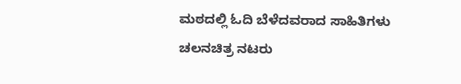ಮಠದಲ್ಲಿ ಓದಿ ಬೆಳೆದವರಾದ ಸಾಹಿತಿಗಳು ಚಲನಚಿತ್ರ ನಟರು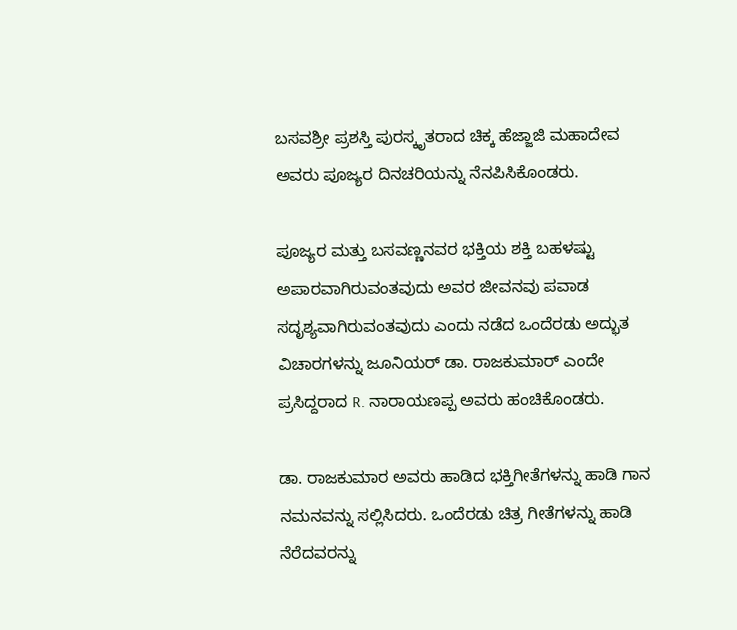ಬಸವಶ್ರೀ ಪ್ರಶಸ್ತಿ ಪುರಸ್ಕೃತರಾದ ಚಿಕ್ಕ ಹೆಜ್ಜಾಜಿ ಮಹಾದೇವ ಅವರು ಪೂಜ್ಯರ ದಿನಚರಿಯನ್ನು ನೆನಪಿಸಿಕೊಂಡರು.

ಪೂಜ್ಯರ ಮತ್ತು ಬಸವಣ್ಣನವರ ಭಕ್ತಿಯ ಶಕ್ತಿ ಬಹಳಷ್ಟು ಅಪಾರವಾಗಿರುವಂತವುದು ಅವರ ಜೀವನವು ಪವಾಡ ಸದೃಶ್ಯವಾಗಿರುವಂತವುದು ಎಂದು ನಡೆದ ಒಂದೆರಡು ಅದ್ಭುತ ವಿಚಾರಗಳನ್ನು ಜೂನಿಯರ್ ಡಾ. ರಾಜಕುಮಾರ್ ಎಂದೇ ಪ್ರಸಿದ್ದರಾದ R. ನಾರಾಯಣಪ್ಪ ಅವರು ಹಂಚಿಕೊಂಡರು.

ಡಾ. ರಾಜಕುಮಾರ ಅವರು ಹಾಡಿದ ಭಕ್ತಿಗೀತೆಗಳನ್ನು ಹಾಡಿ ಗಾನ ನಮನವನ್ನು ಸಲ್ಲಿಸಿದರು. ಒಂದೆರಡು ಚಿತ್ರ ಗೀತೆಗಳನ್ನು ಹಾಡಿ ನೆರೆದವರನ್ನು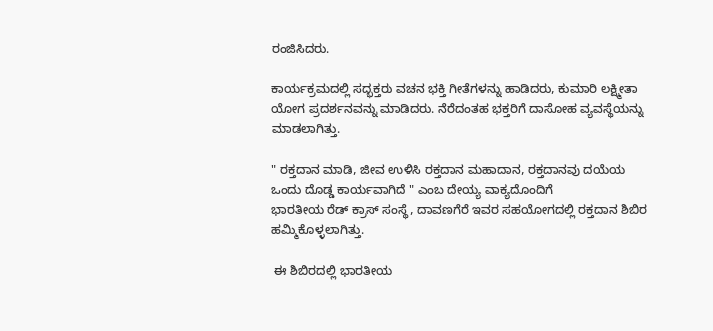ರಂಜಿಸಿದರು.

ಕಾರ್ಯಕ್ರಮದಲ್ಲಿ ಸದ್ಭಕ್ತರು ವಚನ ಭಕ್ತಿ ಗೀತೆಗಳನ್ನು ಹಾಡಿದರು, ಕುಮಾರಿ ಲಕ್ಷ್ಮೀತಾ ಯೋಗ ಪ್ರದರ್ಶನವನ್ನು ಮಾಡಿದರು. ನೆರೆದಂತಹ ಭಕ್ತರಿಗೆ ದಾಸೋಹ ವ್ಯವಸ್ಥೆಯನ್ನು ಮಾಡಲಾಗಿತ್ತು.

" ರಕ್ತದಾನ ಮಾಡಿ, ಜೀವ ಉಳಿಸಿ ರಕ್ತದಾನ ಮಹಾದಾನ, ರಕ್ತದಾನವು ದಯೆಯ ಒಂದು ದೊಡ್ಡ ಕಾರ್ಯವಾಗಿದೆ " ಎಂಬ ದೇಯ್ಯ ವಾಕ್ಯದೊಂದಿಗೆ
ಭಾರತೀಯ ರೆಡ್ ಕ್ರಾಸ್ ಸಂಸ್ಥೆ, ದಾವಣಗೆರೆ ಇವರ ಸಹಯೋಗದಲ್ಲಿ ರಕ್ತದಾನ ಶಿಬಿರ ಹಮ್ಮಿಕೊಳ್ಳಲಾಗಿತ್ತು.

 ಈ ಶಿಬಿರದಲ್ಲಿ ಭಾರತೀಯ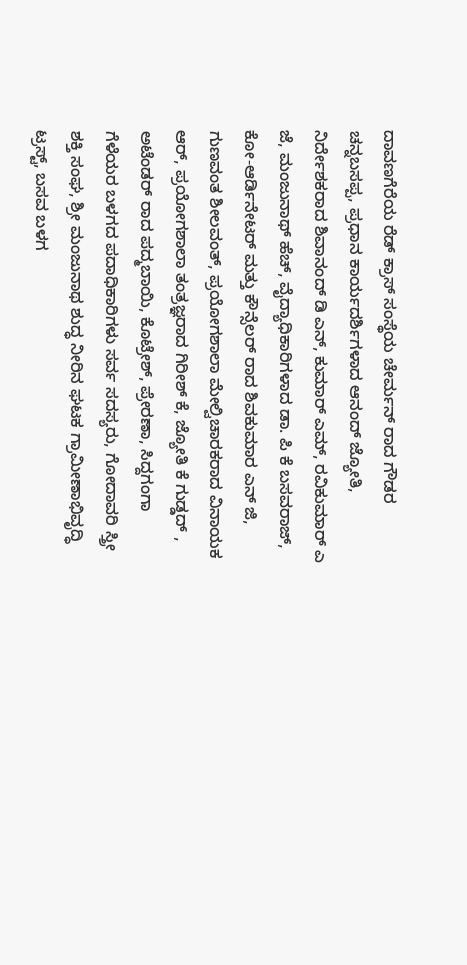ದಾವಣಗೆರೆಯ ರೆಡ್ ಕ್ರಾಸ್ ಸಂಸ್ಥೆಯ ಚೇರ್ಮನ್ ರಾದ ಗೌಡರ ಚನ್ನಬಸಪ್ಪ, ಪ್ರಧಾನ ಕಾರ್ಯದರ್ಶಿಗಳಾದ ಆನಂದ್ ಜ್ಯೋತಿ, ನಿರ್ದೇಶಕರಾದ ಶಿವಾನಂದ್ ಡಿ ಎನ್, ಕುಮಾರ್ ಎಮ್, ರವಿಕುಮಾರ್ ಎ ಜೆ, ಮಂಜುನಾಥ್ ಹೆಚ್, ವೈದ್ಯಾಧಿಕಾರಿಗಳಾದ ಡಾ. ಪಿ ಕೆ ಬಸವರಾಜ್, ಕೋ-ಆರ್ಡಿನೇಟರ್ ಮತ್ತು ಕೌನ್ಸೆಲರ್ ರಾದ ಶಿವಕುಮಾರ ಎನ್ ಜಿ, ಗುಣವಂತ ಶೀಲವಂತ್, ಪ್ರಯೋಗಶಾಲಾ ಮೇಲ್ವಿಚಾರಕರಾದ ವಿನಾಯಕ ಆರ್, ಪ್ರಯೋಗಶಾಲಾ ತಂತ್ರಜ್ಞರಾದ ಗಿರೀಶ್ ಕೆ, ಜ್ಯೋತಿ ಕೆ ಗುಡ್ಡದ್ , ಅಟೆಂಡರ್ ರಾದ ಪದ್ಮಬಾಯಿ, ಕೊಟ್ರೇಶ್, ಪ್ರೇರಣಾ, ಸಿದ್ದಗಂಗಾ ಗೆಳೆಯರ ಬಳಗದ ಪದಾಧಿಕಾರಿಗಳು ಸರ್ವ ಸದಸ್ಯರು, ಗೋದಾವರಿ ಸ್ತ್ರೀ ಶಕ್ತಿ ಸಂಘ, ಶ್ರೀ ಮಂಜುನಾಥ ಶುದ್ಧ ನೀರಿನ ಘಟಕ ಗ್ರಾಮೀಣಾಭಿವೃದ್ಧಿ ಟ್ರಸ್ಟ್, ಬಸವ ಬಳಗ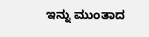ಇನ್ನು ಮುಂತಾದ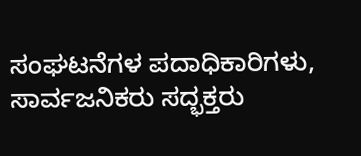ಸಂಘಟನೆಗಳ ಪದಾಧಿಕಾರಿಗಳು, ಸಾರ್ವಜನಿಕರು ಸದ್ಭಕ್ತರು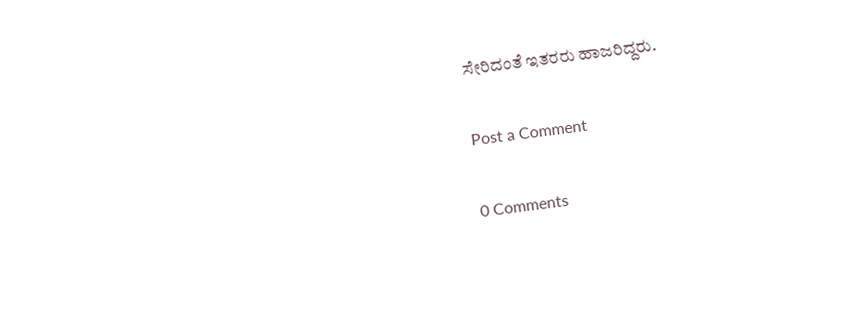ಸೇರಿದಂತೆ ಇತರರು ಹಾಜರಿದ್ದರು.

Post a Comment

0 Comments